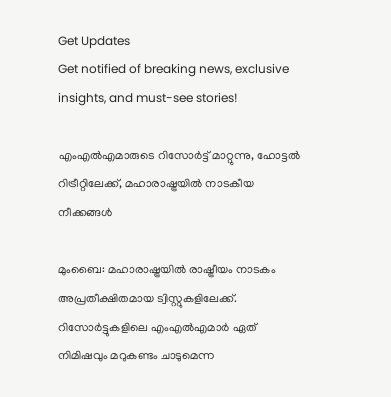Get Updates
Get notified of breaking news, exclusive insights, and must-see stories!

എംഎല്‍എമാരുടെ റിസോര്‍ട്ട് മാറ്റുന്നു, ഹോട്ടല്‍ റിട്രീറ്റിലേക്ക്, മഹാരാഷ്ട്രയില്‍ നാടകീയ നീക്കങ്ങള്‍

മുംബൈ: മഹാരാഷ്ട്രയില്‍ രാഷ്ട്രീയം നാടകം അപ്രതീക്ഷിതമായ ട്വിസ്റ്റുകളിലേക്ക്. റിസോര്‍ട്ടുകളിലെ എംഎല്‍എമാര്‍ ഏത് നിമിഷവും മറുകണ്ടം ചാടുമെന്ന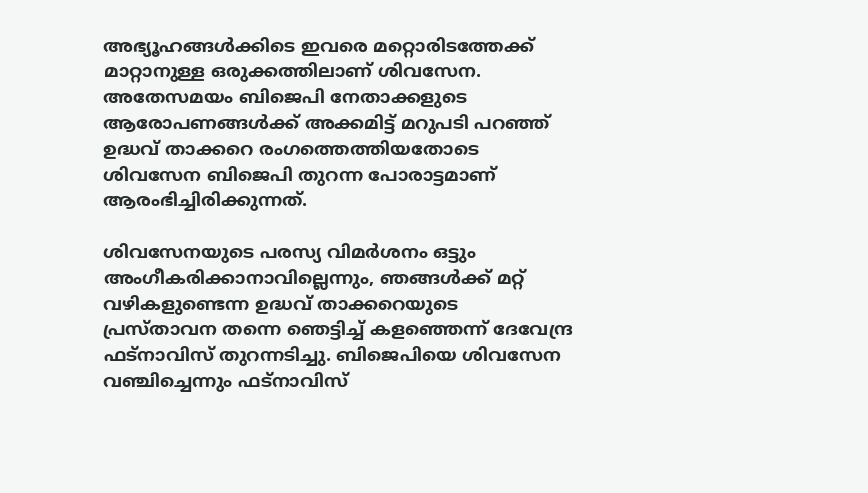അഭ്യൂഹങ്ങള്‍ക്കിടെ ഇവരെ മറ്റൊരിടത്തേക്ക് മാറ്റാനുള്ള ഒരുക്കത്തിലാണ് ശിവസേന. അതേസമയം ബിജെപി നേതാക്കളുടെ ആരോപണങ്ങള്‍ക്ക് അക്കമിട്ട് മറുപടി പറഞ്ഞ് ഉദ്ധവ് താക്കറെ രംഗത്തെത്തിയതോടെ ശിവസേന ബിജെപി തുറന്ന പോരാട്ടമാണ് ആരംഭിച്ചിരിക്കുന്നത്.

ശിവസേനയുടെ പരസ്യ വിമര്‍ശനം ഒട്ടും അംഗീകരിക്കാനാവില്ലെന്നും, ഞങ്ങള്‍ക്ക് മറ്റ് വഴികളുണ്ടെന്ന ഉദ്ധവ് താക്കറെയുടെ പ്രസ്താവന തന്നെ ഞെട്ടിച്ച് കളഞ്ഞെന്ന് ദേവേന്ദ്ര ഫട്‌നാവിസ് തുറന്നടിച്ചു. ബിജെപിയെ ശിവസേന വഞ്ചിച്ചെന്നും ഫട്‌നാവിസ്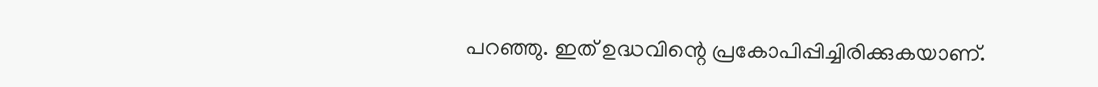പറഞ്ഞു. ഇത് ഉദ്ധവിന്റെ പ്രകോപിപ്പിച്ചിരിക്കുകയാണ്.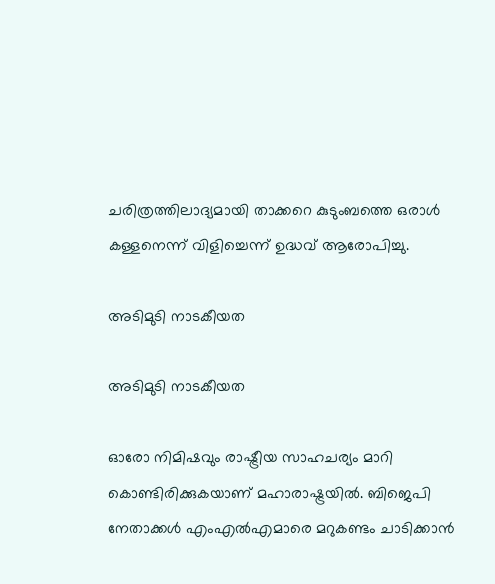ചരിത്രത്തിലാദ്യമായി താക്കറെ കുടുംബത്തെ ഒരാള്‍ കള്ളനെന്ന് വിളിച്ചെന്ന് ഉദ്ധവ് ആരോപിച്ചു.

അടിമുടി നാടകീയത

അടിമുടി നാടകീയത

ഓരോ നിമിഷവും രാഷ്ട്രീയ സാഹചര്യം മാറി കൊണ്ടിരിക്കുകയാണ് മഹാരാഷ്ട്രയില്‍. ബിജെപി നേതാക്കള്‍ എംഎല്‍എമാരെ മറുകണ്ടം ചാടിക്കാന്‍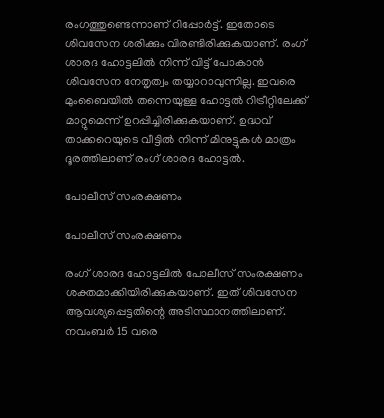രംഗത്തുണ്ടെന്നാണ് റിപ്പോര്‍ട്ട്. ഇതോടെ ശിവസേന ശരിക്കും വിരണ്ടിരിക്കുകയാണ്. രംഗ് ശാരദ ഹോട്ടലില്‍ നിന്ന് വിട്ട് പോകാന്‍ ശിവസേന നേതൃത്വം തയ്യാറാവുന്നില്ല. ഇവരെ മുംബൈയില്‍ തന്നെയുള്ള ഹോട്ടല്‍ റിട്രീറ്റിലേക്ക് മാറ്റുമെന്ന് ഉറപ്പിച്ചിരിക്കുകയാണ്. ഉദ്ധവ് താക്കറെയുടെ വീട്ടില്‍ നിന്ന് മിനുട്ടുകള്‍ മാത്രം ദൂരത്തിലാണ് രംഗ് ശാരദ ഹോട്ടല്‍.

പോലീസ് സംരക്ഷണം

പോലീസ് സംരക്ഷണം

രംഗ് ശാരദ ഹോട്ടലില്‍ പോലീസ് സംരക്ഷണം ശക്തമാക്കിയിരിക്കുകയാണ്. ഇത് ശിവസേന ആവശ്യപ്പെട്ടതിന്റെ അടിസ്ഥാനത്തിലാണ്. നവംബര്‍ 15 വരെ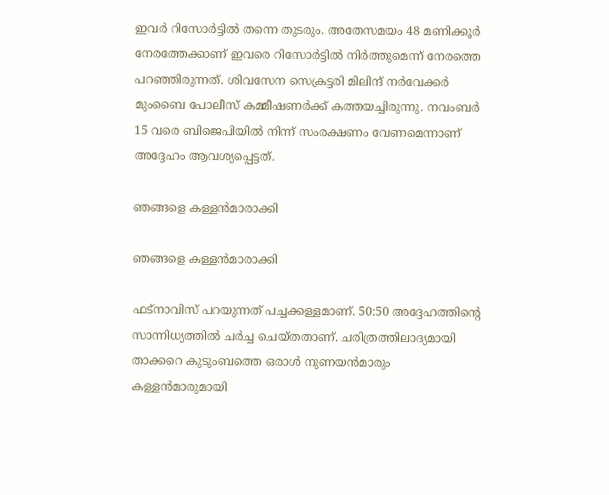ഇവര്‍ റിസോര്‍ട്ടില്‍ തന്നെ തുടരും. അതേസമയം 48 മണിക്കൂര്‍ നേരത്തേക്കാണ് ഇവരെ റിസോര്‍ട്ടില്‍ നിര്‍ത്തുമെന്ന് നേരത്തെ പറഞ്ഞിരുന്നത്. ശിവസേന സെക്രട്ടരി മിലിന്ദ് നര്‍വേക്കര്‍ മുംബൈ പോലീസ് കമ്മീഷണര്‍ക്ക് കത്തയച്ചിരുന്നു. നവംബര്‍ 15 വരെ ബിജെപിയില്‍ നിന്ന് സംരക്ഷണം വേണമെന്നാണ് അദ്ദേഹം ആവശ്യപ്പെട്ടത്.

ഞങ്ങളെ കള്ളന്‍മാരാക്കി

ഞങ്ങളെ കള്ളന്‍മാരാക്കി

ഫട്‌നാവിസ് പറയുന്നത് പച്ചക്കള്ളമാണ്. 50:50 അദ്ദേഹത്തിന്റെ സാന്നിധ്യത്തില്‍ ചര്‍ച്ച ചെയ്തതാണ്. ചരിത്രത്തിലാദ്യമായി താക്കറെ കുടുംബത്തെ ഒരാള്‍ നുണയന്‍മാരും കള്ളന്‍മാരുമായി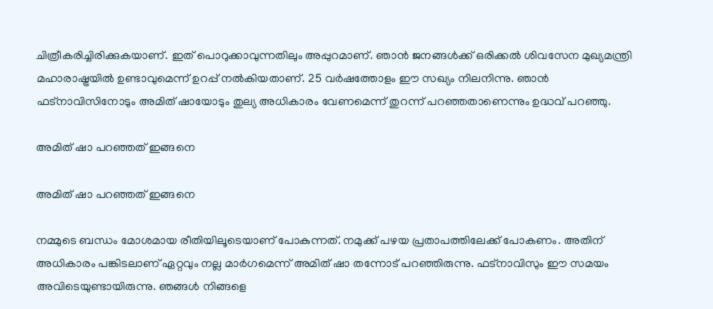ചിത്രീകരിച്ചിരിക്കുകയാണ്. ഇത് പൊറുക്കാവുന്നതിലും അപ്പുറമാണ്. ഞാന്‍ ജനങ്ങള്‍ക്ക് ഒരിക്കല്‍ ശിവസേന മുഖ്യമന്ത്രി മഹാരാഷ്ട്രയില്‍ ഉണ്ടാവുമെന്ന് ഉറപ്പ് നല്‍കിയതാണ്. 25 വര്‍ഷത്തോളം ഈ സഖ്യം നിലനിന്നു. ഞാന്‍ ഫട്‌നാവിസിനോടും അമിത് ഷായോടും തുല്യ അധികാരം വേണമെന്ന് തുറന്ന് പറഞ്ഞതാണെന്നും ഉദ്ധവ് പറഞ്ഞു.

അമിത് ഷാ പറഞ്ഞത് ഇങ്ങനെ

അമിത് ഷാ പറഞ്ഞത് ഇങ്ങനെ

നമ്മുടെ ബന്ധം മോശമായ രീതിയിലൂടെയാണ് പോകുന്നത്. നമുക്ക് പഴയ പ്രതാപത്തിലേക്ക് പോകണം. അതിന് അധികാരം പങ്കിടലാണ് ഏറ്റവും നല്ല മാര്‍ഗമെന്ന് അമിത് ഷാ തന്നോട് പറഞ്ഞിരുന്നു. ഫട്‌നാവിസും ഈ സമയം അവിടെയുണ്ടായിരുന്നു. ഞങ്ങള്‍ നിങ്ങളെ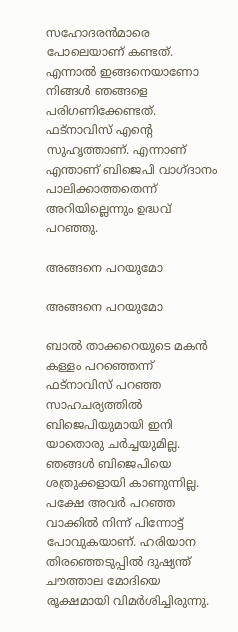സഹോദരന്‍മാരെ പോലെയാണ് കണ്ടത്. എന്നാല്‍ ഇങ്ങനെയാണോ നിങ്ങള്‍ ഞങ്ങളെ പരിഗണിക്കേണ്ടത്. ഫട്‌നാവിസ് എന്റെ സുഹൃത്താണ്. എന്നാണ് എന്താണ് ബിജെപി വാഗ്ദാനം പാലിക്കാത്തതെന്ന് അറിയില്ലെന്നും ഉദ്ധവ് പറഞ്ഞു.

അങ്ങനെ പറയുമോ

അങ്ങനെ പറയുമോ

ബാല്‍ താക്കറെയുടെ മകന്‍ കള്ളം പറഞ്ഞെന്ന് ഫട്‌നാവിസ് പറഞ്ഞ സാഹചര്യത്തില്‍ ബിജെപിയുമായി ഇനി യാതൊരു ചര്‍ച്ചയുമില്ല. ഞങ്ങള്‍ ബിജെപിയെ ശത്രുക്കളായി കാണുന്നില്ല. പക്ഷേ അവര്‍ പറഞ്ഞ വാക്കില്‍ നിന്ന് പിന്നോട്ട് പോവുകയാണ്. ഹരിയാന തിരഞ്ഞെടുപ്പില്‍ ദുഷ്യന്ത് ചൗത്താല മോദിയെ രൂക്ഷമായി വിമര്‍ശിച്ചിരുന്നു.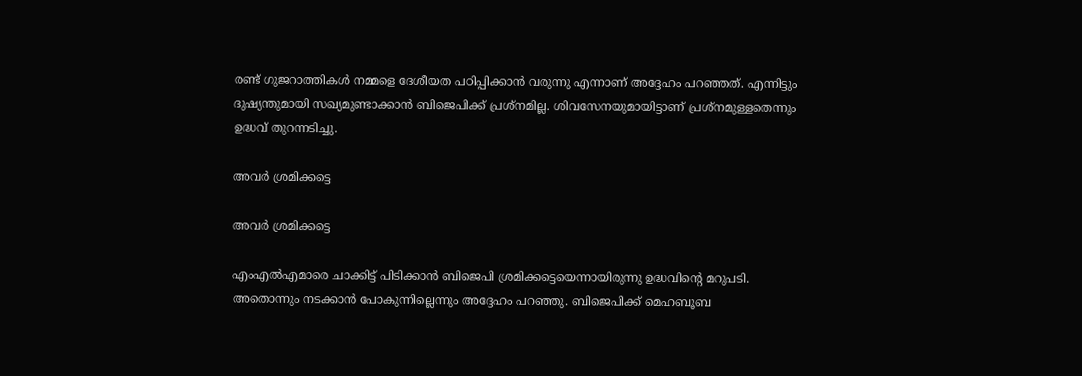രണ്ട് ഗുജറാത്തികള്‍ നമ്മളെ ദേശീയത പഠിപ്പിക്കാന്‍ വരുന്നു എന്നാണ് അദ്ദേഹം പറഞ്ഞത്. എന്നിട്ടും ദുഷ്യന്തുമായി സഖ്യമുണ്ടാക്കാന്‍ ബിജെപിക്ക് പ്രശ്‌നമില്ല. ശിവസേനയുമായിട്ടാണ് പ്രശ്‌നമുള്ളതെന്നും ഉദ്ധവ് തുറന്നടിച്ചു.

അവര്‍ ശ്രമിക്കട്ടെ

അവര്‍ ശ്രമിക്കട്ടെ

എംഎല്‍എമാരെ ചാക്കിട്ട് പിടിക്കാന്‍ ബിജെപി ശ്രമിക്കട്ടെയെന്നായിരുന്നു ഉദ്ധവിന്റെ മറുപടി. അതൊന്നും നടക്കാന്‍ പോകുന്നില്ലെന്നും അദ്ദേഹം പറഞ്ഞു. ബിജെപിക്ക് മെഹബൂബ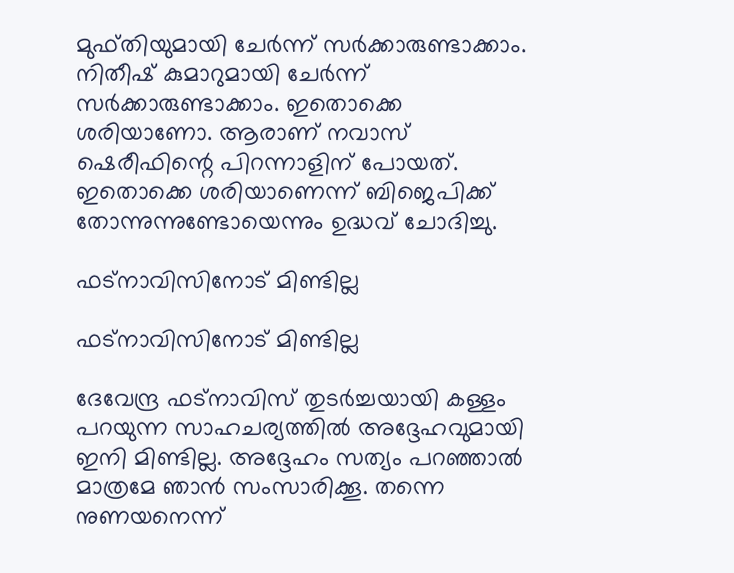മുഫ്തിയുമായി ചേര്‍ന്ന് സര്‍ക്കാരുണ്ടാക്കാം. നിതീഷ് കുമാറുമായി ചേര്‍ന്ന് സര്‍ക്കാരുണ്ടാക്കാം. ഇതൊക്കെ ശരിയാണോ. ആരാണ് നവാസ് ഷെരീഫിന്റെ പിറന്നാളിന് പോയത്. ഇതൊക്കെ ശരിയാണെന്ന് ബിജെപിക്ക് തോന്നുന്നുണ്ടോയെന്നും ഉദ്ധവ് ചോദിച്ചു.

ഫട്‌നാവിസിനോട് മിണ്ടില്ല

ഫട്‌നാവിസിനോട് മിണ്ടില്ല

ദേവേന്ദ്ര ഫട്‌നാവിസ് തുടര്‍ച്ചയായി കള്ളം പറയുന്ന സാഹചര്യത്തില്‍ അദ്ദേഹവുമായി ഇനി മിണ്ടില്ല. അദ്ദേഹം സത്യം പറഞ്ഞാല്‍ മാത്രമേ ഞാന്‍ സംസാരിക്കൂ. തന്നെ നുണയനെന്ന്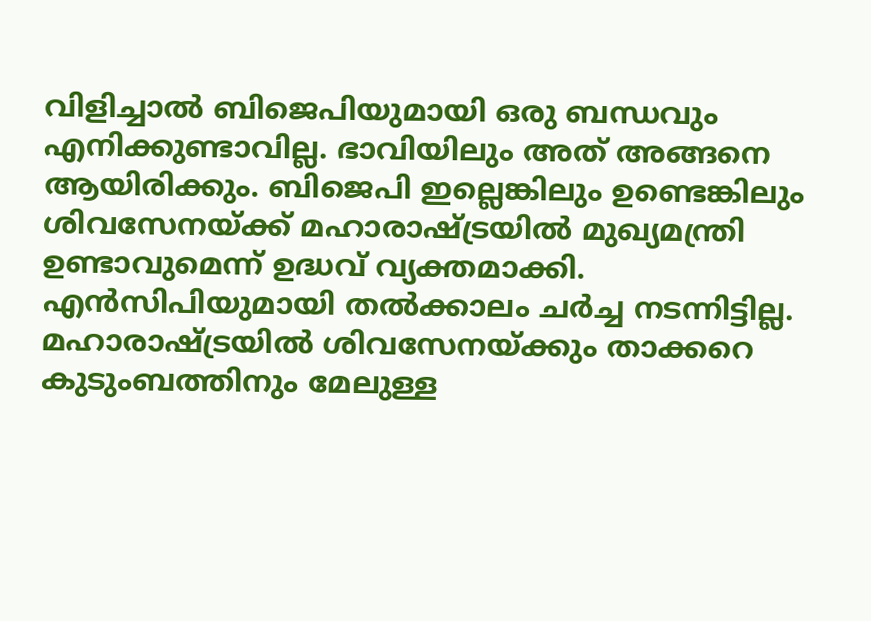വിളിച്ചാല്‍ ബിജെപിയുമായി ഒരു ബന്ധവും എനിക്കുണ്ടാവില്ല. ഭാവിയിലും അത് അങ്ങനെ ആയിരിക്കും. ബിജെപി ഇല്ലെങ്കിലും ഉണ്ടെങ്കിലും ശിവസേനയ്ക്ക് മഹാരാഷ്ട്രയില്‍ മുഖ്യമന്ത്രി ഉണ്ടാവുമെന്ന് ഉദ്ധവ് വ്യക്തമാക്കി. എന്‍സിപിയുമായി തല്‍ക്കാലം ചര്‍ച്ച നടന്നിട്ടില്ല. മഹാരാഷ്ട്രയില്‍ ശിവസേനയ്ക്കും താക്കറെ കുടുംബത്തിനും മേലുള്ള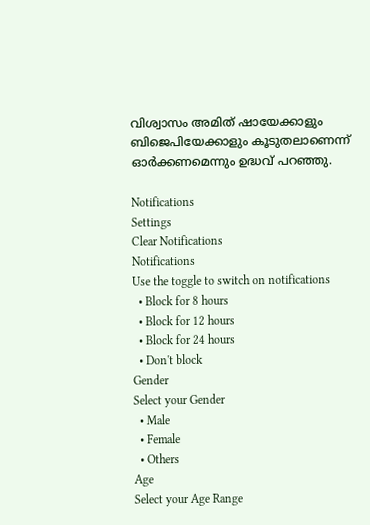വിശ്വാസം അമിത് ഷായേക്കാളും ബിജെപിയേക്കാളും കൂടുതലാണെന്ന് ഓര്‍ക്കണമെന്നും ഉദ്ധവ് പറഞ്ഞു.

Notifications
Settings
Clear Notifications
Notifications
Use the toggle to switch on notifications
  • Block for 8 hours
  • Block for 12 hours
  • Block for 24 hours
  • Don't block
Gender
Select your Gender
  • Male
  • Female
  • Others
Age
Select your Age Range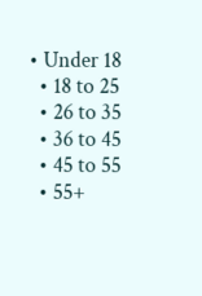• Under 18
  • 18 to 25
  • 26 to 35
  • 36 to 45
  • 45 to 55
  • 55+